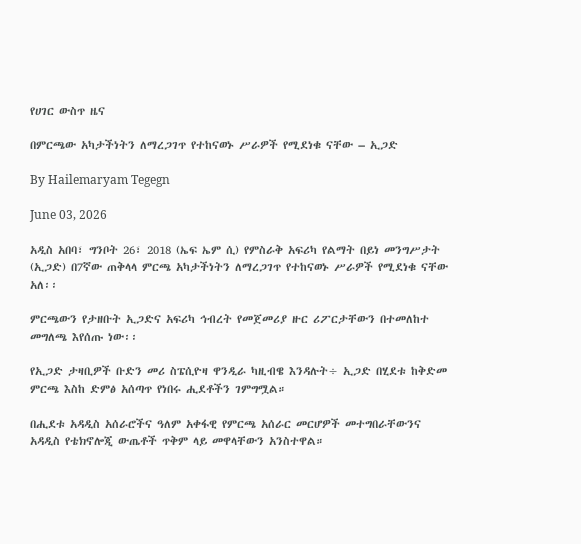የሀገር ውስጥ ዜና

በምርጫው አካታችነትን ለማረጋገጥ የተከናወኑ ሥራዎች የሚደነቁ ናቸው – ኢጋድ

By Hailemaryam Tegegn

June 03, 2026

አዲስ አበባ፣ ግንቦት 26፣ 2018 (ኤፍ ኤም ሲ) የምስራቅ አፍሪካ የልማት በይነ መንግሥታት (ኢጋድ) በ7ኛው ጠቅላላ ምርጫ አካታችነትን ለማረጋገጥ የተከናወኑ ሥራዎች የሚደነቁ ናቸው አለ፡፡

ምርጫውን የታዘቡት ኢጋድና አፍሪካ ኅብረት የመጀመሪያ ዙር ሪፖርታቸውን በተመለከተ መግለጫ እየሰጡ ነው፡፡

የኢጋድ ታዛቢዎች ቡድን መሪ ስፔሲዮዛ ዋንዲራ ካዚብዌ እንዳሉት÷ ኢጋድ በሂደቱ ከቅድመ ምርጫ እስከ ድምፅ አሰጣጥ የነበሩ ሒደቶችን ገምግሟል።

በሒደቱ አዳዲስ አሰራሮችና ዓለም አቀፋዊ የምርጫ አሰራር መርሆዎች መተግበራቸውንና አዳዲስ የቴክኖሎጂ ውጤቶች ጥቅም ላይ መዋላቸውን አንስተዋል።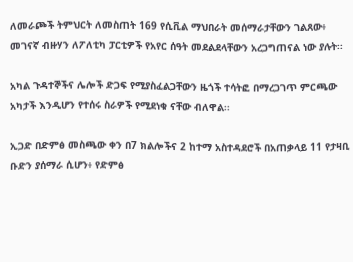ለመራጮች ትምህርት ለመስጠት 169 የሲቪል ማህበራት መሰማራታቸውን ገልጸው፥ መገናኛ ብዙሃን ለፖለቲካ ፓርቲዎች የአየር ሰዓት መደልደላቸውን አረጋግጠናል ነው ያሉት፡፡

አካል ጉዳተኞችና ሌሎች ድጋፍ የሚያስፈልጋቸውን ዜጎች ተሳትፎ በማረጋገጥ ምርጫው አካታች እንዲሆን የተሰሩ ስራዎች የሚደነቁ ናቸው ብለዋል፡፡

ኢጋድ በድምፅ መስጫው ቀን በ7 ክልሎችና 2 ከተማ አስተዳደሮች በአጠቃላይ 11 የታዛቢ ቡድን ያሰማራ ሲሆን፥ የድምፅ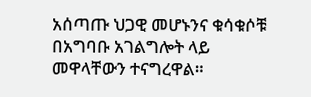አሰጣጡ ህጋዊ መሆኑንና ቁሳቁሶቹ በአግባቡ አገልግሎት ላይ መዋላቸውን ተናግረዋል።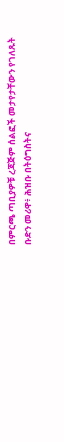በምርጫ ጣቢያዎቹ ረጃጅም ሰልፎች መታየታቸውን የገለጹት ቡድን መሪዋ፥ ሕዝቡ በትዕግስትና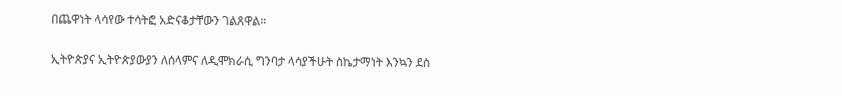በጨዋነት ላሳየው ተሳትፎ አድናቆታቸውን ገልጸዋል።

ኢትዮጵያና ኢትዮጵያውያን ለሰላምና ለዲሞክራሲ ግንባታ ላሳያችሁት ስኬታማነት እንኳን ደስ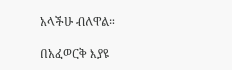አላችሁ ብለዋል።

በአፈወርቅ እያዩ